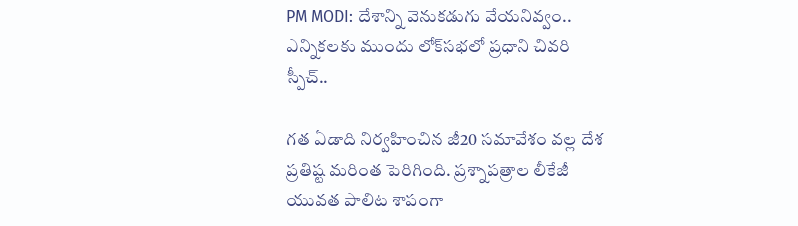PM MODI: దేశాన్ని వెనుకడుగు వేయనివ్వం.. ఎన్నికలకు ముందు లోక్‌సభలో ప్రధాని చివరి స్పీచ్..

గత ఏడాది నిర్వహించిన జీ20 సమావేశం వల్ల దేశ ప్రతిష్ట మరింత పెరిగింది. ప్రశ్నాపత్రాల లీకేజీ యువత పాలిట శాపంగా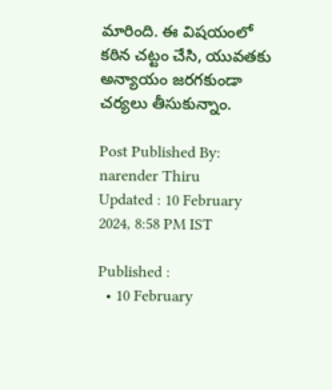మారింది. ఈ విషయంలో కఠిన చట్టం చేసి, యువతకు అన్యాయం జరగకుండా చర్యలు తీసుకున్నాం.

Post Published By: narender Thiru
Updated : 10 February 2024, 8:58 PM IST

Published :
  • 10 February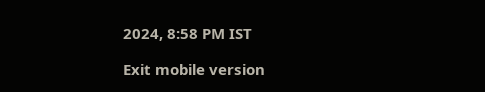2024, 8:58 PM IST

Exit mobile version